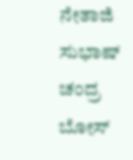ನೇತಾಜಿ ಸುಭಾಷ್ ಚಂದ್ರ ಬೋಸ್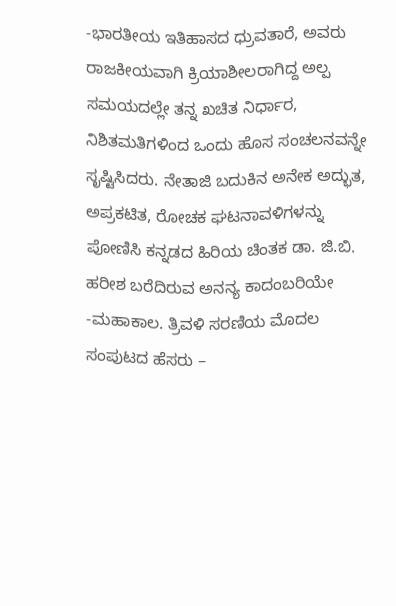-ಭಾರತೀಯ ಇತಿಹಾಸದ ಧ್ರುವತಾರೆ, ಅವರು ರಾಜಕೀಯವಾಗಿ ಕ್ರಿಯಾಶೀಲರಾಗಿದ್ದ ಅಲ್ಪ ಸಮಯದಲ್ಲೇ ತನ್ನ ಖಚಿತ ನಿರ್ಧಾರ, ನಿಶಿತಮತಿಗಳಿಂದ ಒಂದು ಹೊಸ ಸಂಚಲನವನ್ನೇ ಸೃಷ್ಟಿಸಿದರು. ನೇತಾಜಿ ಬದುಕಿನ ಅನೇಕ ಅದ್ಭುತ, ಅಪ್ರಕಟಿತ, ರೋಚಕ ಘಟನಾವಳಿಗಳನ್ನು ಪೋಣಿಸಿ ಕನ್ನಡದ ಹಿರಿಯ ಚಿಂತಕ ಡಾ. ಜಿ.ಬಿ. ಹರೀಶ ಬರೆದಿರುವ ಅನನ್ಯ ಕಾದಂಬರಿಯೇ -ಮಹಾಕಾಲ. ತ್ರಿವಳಿ ಸರಣಿಯ ಮೊದಲ ಸಂಪುಟದ ಹೆಸರು –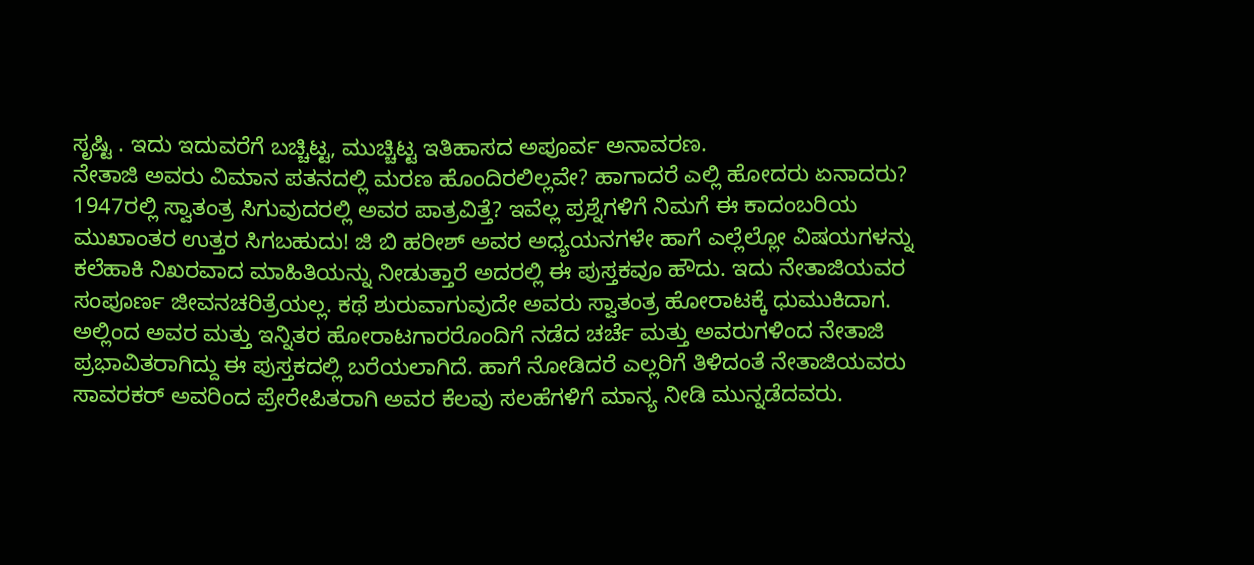ಸೃಷ್ಟಿ . ಇದು ಇದುವರೆಗೆ ಬಚ್ಚಿಟ್ಟ, ಮುಚ್ಚಿಟ್ಟ ಇತಿಹಾಸದ ಅಪೂರ್ವ ಅನಾವರಣ.
ನೇತಾಜಿ ಅವರು ವಿಮಾನ ಪತನದಲ್ಲಿ ಮರಣ ಹೊಂದಿರಲಿಲ್ಲವೇ? ಹಾಗಾದರೆ ಎಲ್ಲಿ ಹೋದರು ಏನಾದರು? 1947ರಲ್ಲಿ ಸ್ವಾತಂತ್ರ ಸಿಗುವುದರಲ್ಲಿ ಅವರ ಪಾತ್ರವಿತ್ತೆ? ಇವೆಲ್ಲ ಪ್ರಶ್ನೆಗಳಿಗೆ ನಿಮಗೆ ಈ ಕಾದಂಬರಿಯ ಮುಖಾಂತರ ಉತ್ತರ ಸಿಗಬಹುದು! ಜಿ ಬಿ ಹರೀಶ್ ಅವರ ಅಧ್ಯಯನಗಳೇ ಹಾಗೆ ಎಲ್ಲೆಲ್ಲೋ ವಿಷಯಗಳನ್ನು ಕಲೆಹಾಕಿ ನಿಖರವಾದ ಮಾಹಿತಿಯನ್ನು ನೀಡುತ್ತಾರೆ ಅದರಲ್ಲಿ ಈ ಪುಸ್ತಕವೂ ಹೌದು. ಇದು ನೇತಾಜಿಯವರ ಸಂಪೂರ್ಣ ಜೀವನಚರಿತ್ರೆಯಲ್ಲ. ಕಥೆ ಶುರುವಾಗುವುದೇ ಅವರು ಸ್ವಾತಂತ್ರ ಹೋರಾಟಕ್ಕೆ ಧುಮುಕಿದಾಗ. ಅಲ್ಲಿಂದ ಅವರ ಮತ್ತು ಇನ್ನಿತರ ಹೋರಾಟಗಾರರೊಂದಿಗೆ ನಡೆದ ಚರ್ಚೆ ಮತ್ತು ಅವರುಗಳಿಂದ ನೇತಾಜಿ ಪ್ರಭಾವಿತರಾಗಿದ್ದು ಈ ಪುಸ್ತಕದಲ್ಲಿ ಬರೆಯಲಾಗಿದೆ. ಹಾಗೆ ನೋಡಿದರೆ ಎಲ್ಲರಿಗೆ ತಿಳಿದಂತೆ ನೇತಾಜಿಯವರು ಸಾವರಕರ್ ಅವರಿಂದ ಪ್ರೇರೇಪಿತರಾಗಿ ಅವರ ಕೆಲವು ಸಲಹೆಗಳಿಗೆ ಮಾನ್ಯ ನೀಡಿ ಮುನ್ನಡೆದವರು.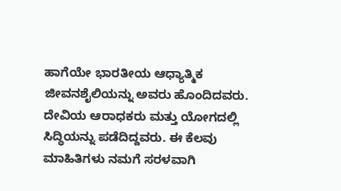ಹಾಗೆಯೇ ಭಾರತೀಯ ಆಧ್ಯಾತ್ಮಿಕ ಜೀವನಶೈಲಿಯನ್ನು ಅವರು ಹೊಂದಿದವರು. ದೇವಿಯ ಆರಾಧಕರು ಮತ್ತು ಯೋಗದಲ್ಲಿ ಸಿದ್ಧಿಯನ್ನು ಪಡೆದಿದ್ದವರು. ಈ ಕೆಲವು ಮಾಹಿತಿಗಳು ನಮಗೆ ಸರಳವಾಗಿ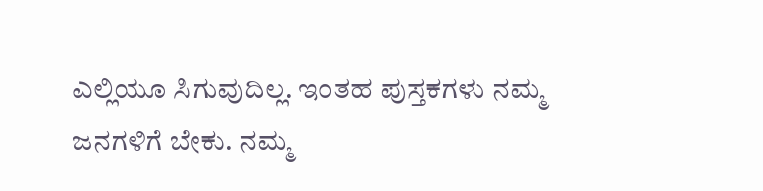ಎಲ್ಲಿಯೂ ಸಿಗುವುದಿಲ್ಲ. ಇಂತಹ ಪುಸ್ತಕಗಳು ನಮ್ಮ ಜನಗಳಿಗೆ ಬೇಕು. ನಮ್ಮ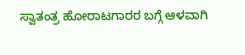ಸ್ವಾತಂತ್ರ ಹೋರಾಟಗಾರರ ಬಗ್ಗೆ ಆಳವಾಗಿ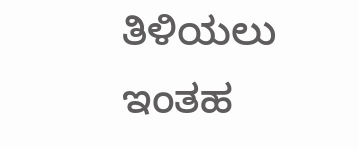ತಿಳಿಯಲು ಇಂತಹ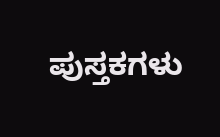ಪುಸ್ತಕಗಳು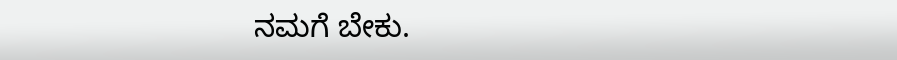ನಮಗೆ ಬೇಕು.